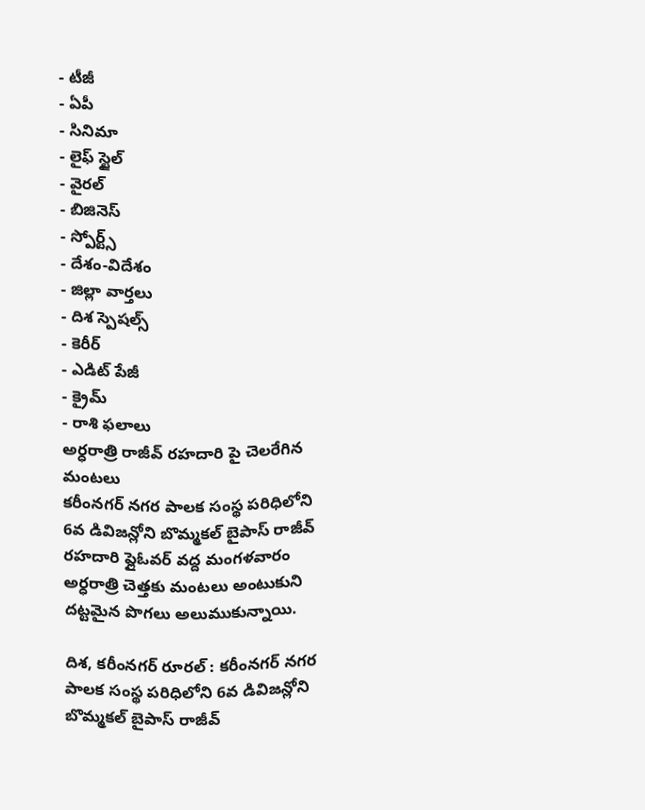- టీజీ
- ఏపీ
- సినిమా
- లైఫ్ స్టైల్
- వైరల్
- బిజినెస్
- స్పోర్ట్స్
- దేశం-విదేశం
- జిల్లా వార్తలు
- దిశ స్పెషల్స్
- కెరీర్
- ఎడిట్ పేజీ
- క్రైమ్
- రాశి ఫలాలు
అర్ధరాత్రి రాజీవ్ రహదారి పై చెలరేగిన మంటలు
కరీంనగర్ నగర పాలక సంస్థ పరిధిలోని 6వ డివిజన్లోని బొమ్మకల్ బైపాస్ రాజీవ్ రహదారి ఫ్లైఓవర్ వద్ద మంగళవారం అర్ధరాత్రి చెత్తకు మంటలు అంటుకుని దట్టమైన పొగలు అలుముకున్నాయి.

దిశ, కరీంనగర్ రూరల్ : కరీంనగర్ నగర పాలక సంస్థ పరిధిలోని 6వ డివిజన్లోని బొమ్మకల్ బైపాస్ రాజీవ్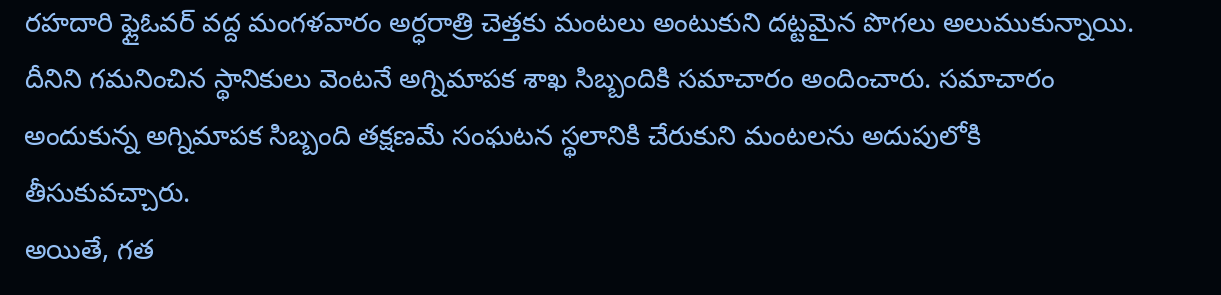రహదారి ఫ్లైఓవర్ వద్ద మంగళవారం అర్ధరాత్రి చెత్తకు మంటలు అంటుకుని దట్టమైన పొగలు అలుముకున్నాయి. దీనిని గమనించిన స్థానికులు వెంటనే అగ్నిమాపక శాఖ సిబ్బందికి సమాచారం అందించారు. సమాచారం అందుకున్న అగ్నిమాపక సిబ్బంది తక్షణమే సంఘటన స్థలానికి చేరుకుని మంటలను అదుపులోకి తీసుకువచ్చారు.
అయితే, గత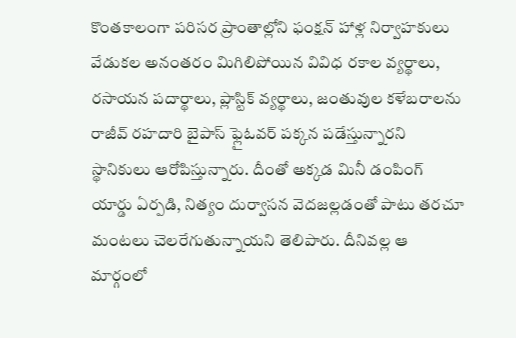కొంతకాలంగా పరిసర ప్రాంతాల్లోని ఫంక్షన్ హాళ్ల నిర్వాహకులు వేడుకల అనంతరం మిగిలిపోయిన వివిధ రకాల వ్యర్థాలు, రసాయన పదార్థాలు, ప్లాస్టిక్ వ్యర్థాలు, జంతువుల కళేబరాలను రాజీవ్ రహదారి బైపాస్ ఫ్లైఓవర్ పక్కన పడేస్తున్నారని స్థానికులు ఆరోపిస్తున్నారు. దీంతో అక్కడ మినీ డంపింగ్ యార్డు ఏర్పడి, నిత్యం దుర్వాసన వెదజల్లడంతో పాటు తరచూ మంటలు చెలరేగుతున్నాయని తెలిపారు. దీనివల్ల ఆ మార్గంలో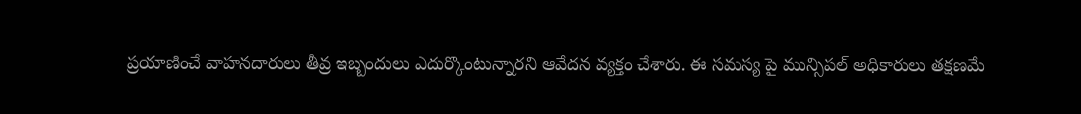ప్రయాణించే వాహనదారులు తీవ్ర ఇబ్బందులు ఎదుర్కొంటున్నారని ఆవేదన వ్యక్తం చేశారు. ఈ సమస్య పై మున్సిపల్ అధికారులు తక్షణమే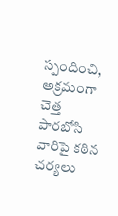స్పందించి, అక్రమంగా చెత్త పారబోసి వారిపై కఠిన చర్యలు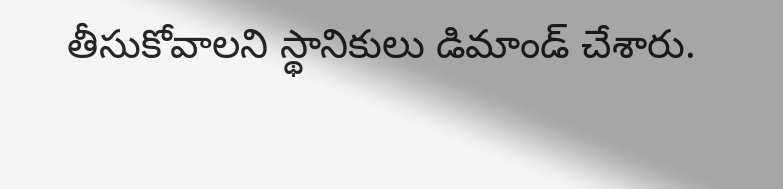తీసుకోవాలని స్థానికులు డిమాండ్ చేశారు.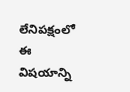లేనిపక్షంలో ఈ విషయాన్ని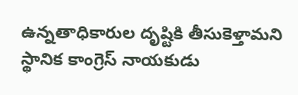ఉన్నతాధికారుల దృష్టికి తీసుకెళ్తామని స్థానిక కాంగ్రెస్ నాయకుడు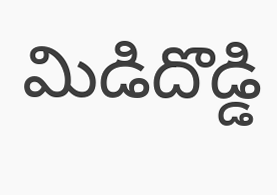మిడిదొడ్డి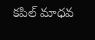కపిల్ మాధవ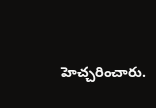హెచ్చరించారు.